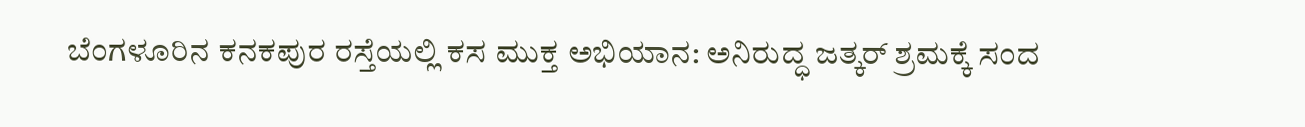ಬೆಂಗಳೂರಿನ ಕನಕಪುರ ರಸ್ತೆಯಲ್ಲಿ ಕಸ ಮುಕ್ತ ಅಭಿಯಾನ: ಅನಿರುದ್ಧ ಜತ್ಕರ್ ಶ್ರಮಕ್ಕೆ ಸಂದ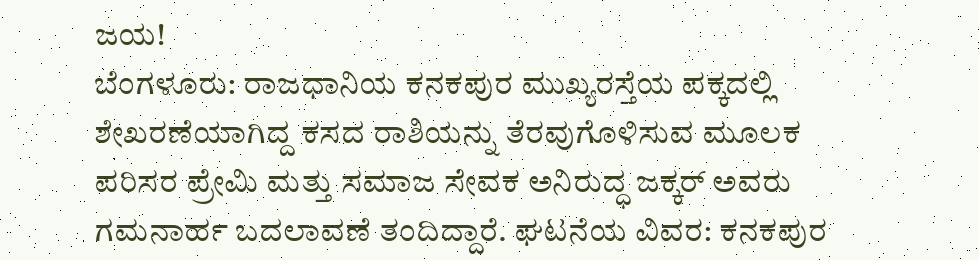ಜಯ!
ಬೆಂಗಳೂರು: ರಾಜಧಾನಿಯ ಕನಕಪುರ ಮುಖ್ಯರಸ್ತೆಯ ಪಕ್ಕದಲ್ಲಿ ಶೇಖರಣೆಯಾಗಿದ್ದ ಕಸದ ರಾಶಿಯನ್ನು ತೆರವುಗೊಳಿಸುವ ಮೂಲಕ ಪರಿಸರ ಪ್ರೇಮಿ ಮತ್ತು ಸಮಾಜ ಸೇವಕ ಅನಿರುದ್ಧ ಜಕ್ಕರ್ ಅವರು ಗಮನಾರ್ಹ ಬದಲಾವಣೆ ತಂದಿದ್ದಾರೆ. ಘಟನೆಯ ವಿವರ: ಕನಕಪುರ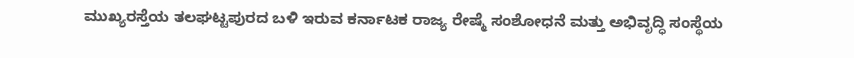ಮುಖ್ಯರಸ್ತೆಯ ತಲಘಟ್ಟಪುರದ ಬಳಿ ಇರುವ ಕರ್ನಾಟಕ ರಾಜ್ಯ ರೇಷ್ಮೆ ಸಂಶೋಧನೆ ಮತ್ತು ಅಭಿವೃದ್ಧಿ ಸಂಸ್ಥೆಯ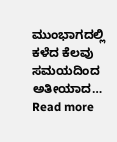ಮುಂಭಾಗದಲ್ಲಿ ಕಳೆದ ಕೆಲವು ಸಮಯದಿಂದ ಅತೀಯಾದ…
Read more